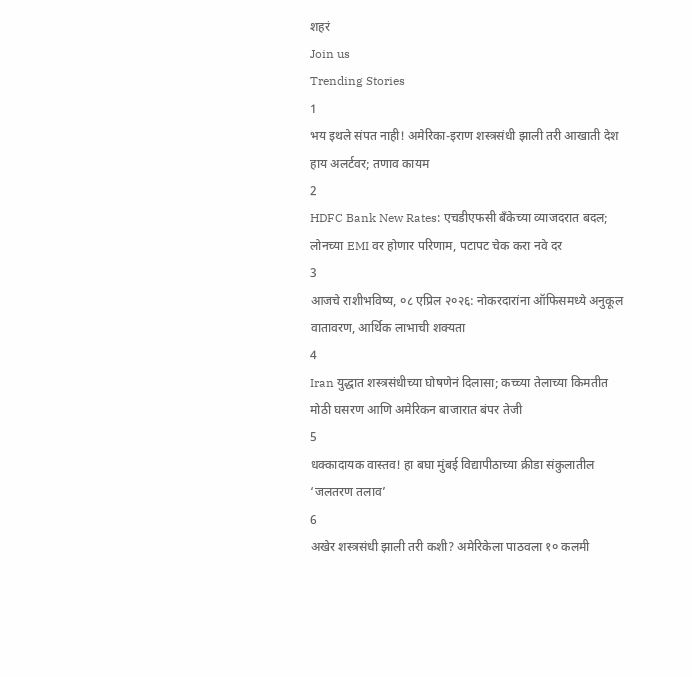शहरं
Join us
Trending Stories
1
भय इथले संपत नाही! अमेरिका-इराण शस्त्रसंधी झाली तरी आखाती देश हाय अलर्टवर; तणाव कायम
2
HDFC Bank New Rates: एचडीएफसी बँकेच्या व्याजदरात बदल; लोनच्या EMI वर होणार परिणाम, पटापट चेक करा नवे दर
3
आजचे राशीभविष्य, ०८ एप्रिल २०२६: नोकरदारांना ऑफिसमध्ये अनुकूल वातावरण, आर्थिक लाभाची शक्यता
4
Iran युद्धात शस्त्रसंधीच्या घोषणेनं दिलासा; कच्च्या तेलाच्या किमतीत मोठी घसरण आणि अमेरिकन बाजारात बंपर तेजी
5
धक्कादायक वास्तव! हा बघा मुंबई विद्यापीठाच्या क्रीडा संकुलातील ‘जलतरण तलाव’
6
अखेर शस्त्रसंधी झाली तरी कशी? अमेरिकेला पाठवला १० कलमी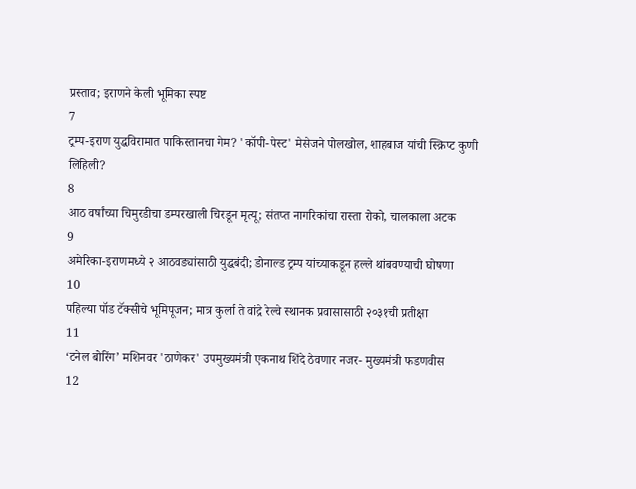प्रस्ताव; इराणने केली भूमिका स्पष्ट
7
ट्रम्प-इराण युद्धविरामात पाकिस्तानचा गेम? 'कॉपी-पेस्ट' मेसेजने पोलखोल, शाहबाज यांची स्क्रिप्ट कुणी लिहिली?
8
आठ वर्षांच्या चिमुरडीचा डम्परखाली चिरडून मृत्यू; संतप्त नागरिकांचा रास्ता रोको, चालकाला अटक
9
अमेरिका-इराणमध्ये २ आठवड्यांसाठी युद्धबंदी; डोनाल्ड ट्रम्प यांच्याकडून हल्ले थांबवण्याची घोषणा
10
पहिल्या पॉड टॅक्सीचे भूमिपूजन; मात्र कुर्ला ते वांद्रे रेल्वे स्थानक प्रवासासाठी २०३१ची प्रतीक्षा
11
‘टनेल बोरिंग’ मशिनवर 'ठाणेकर' उपमुख्यमंत्री एकनाथ शिंदे ठेवणार नजर- मुख्यमंत्री फडणवीस
12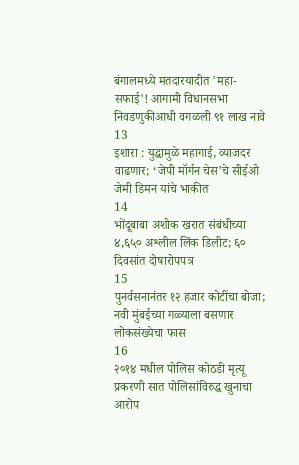बंगालमध्ये मतदारयादीत 'महा-सफाई'! आगामी विधानसभा निवडणुकीआधी वगळली ९१ लाख नावे
13
इशारा : युद्धामुळे महागाई, व्याजदर वाढणार; ‘जेपी मॉर्गन चेस’चे सीईओ जेमी डिमन यांचे भाकीत
14
भोंदूबाबा अशोक खरात संबंधीच्या ४,६५० अश्लील लिंक डिलीट; ६० दिवसांत दोषारोपपत्र
15
पुनर्वसनानंतर १२ हजार कोटींचा बोजा; नवी मुंबईच्या गळ्याला बसणार लोकसंख्येचा फास
16
२०१४ मधील पोलिस कोठडी मृत्यू प्रकरणी सात पोलिसांविरुद्ध खुनाचा आरोप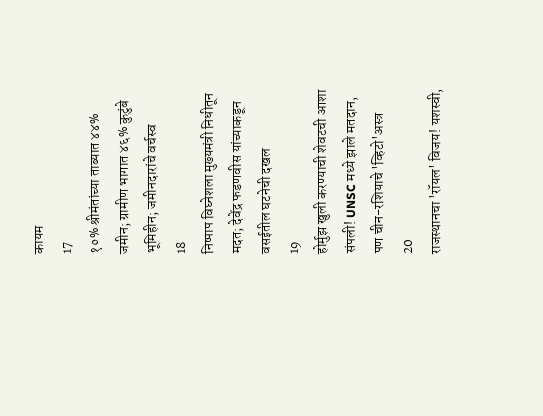कायम
17
१०% श्रीमंतांच्या ताब्यात ४४% जमीन; ग्रामीण भागात ४६% कुटुंबे भूमिहीन; जमीनदारांचे वर्चस्व
18
निष्पाप विघ्नेशला मुख्यमंत्री निधीतून मदत; देवेंद्र फडणवीस यांच्याकडून वसईतील घटनेची दखल
19
होर्मुझ खुली करण्याची शेवटची आशा संपली! UNSC मध्ये झाले मतदान, पण चीन-रशियाचे 'व्हिटो'अस्त्र
20
राजस्थानचा 'रॉयल' विजय! यशस्वी,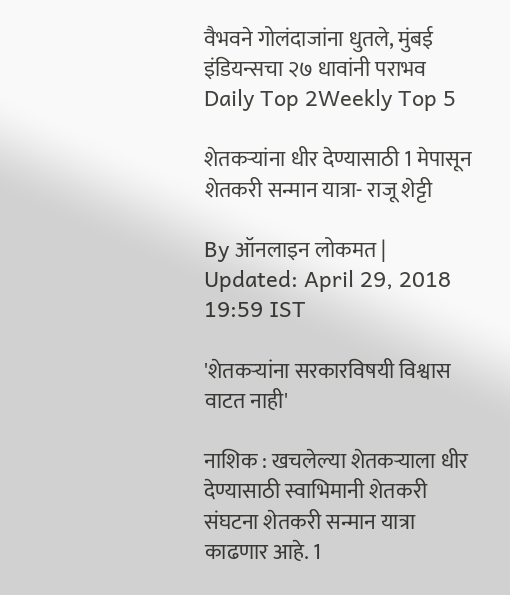वैभवने गोलंदाजांना धुतले, मुंबई इंडियन्सचा २७ धावांनी पराभव
Daily Top 2Weekly Top 5

शेतकऱ्यांना धीर देण्यासाठी 1 मेपासून शेतकरी सन्मान यात्रा- राजू शेट्टी

By ऑनलाइन लोकमत | Updated: April 29, 2018 19:59 IST

'शेतकऱ्यांना सरकारविषयी विश्वास वाटत नाही'

नाशिक : खचलेल्या शेतकऱ्याला धीर देण्यासाठी स्वाभिमानी शेतकरी संघटना शेतकरी सन्मान यात्रा काढणार आहे. 1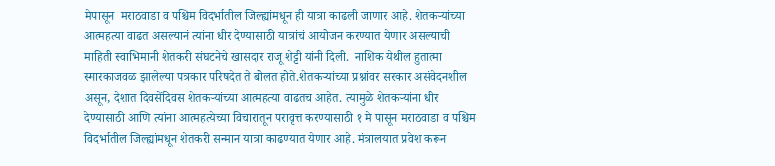मेपासून  मराठवाडा व पश्चिम विदर्भातील जिल्ह्यांमधून ही यात्रा काढली जाणार आहे. शेतकऱ्यांच्या आत्महत्या वाढत असल्यानं त्यांना धीर देण्यासाठी यात्रांचं आयोजन करण्यात येणार असल्याची माहिती स्वाभिमानी शेतकरी संघटनेचे खासदार राजू शेट्टी यांनी दिली.  नाशिक येथील हुतात्मा स्मारकाजवळ झालेल्या पत्रकार परिषदेत ते बोलत होते.शेतकऱ्यांच्या प्रश्नांवर सरकार असंवेदनशील असून, देशात दिवसेंदिवस शेतकऱ्यांच्या आत्महत्या वाढतच आहेत. त्यामुळे शेतकऱ्यांना धीर देण्यासाठी आणि त्यांना आत्महत्येच्या विचारातून परावृत्त करण्यासाठी १ मे पासून मराठवाडा व पश्चिम विदर्भातील जिल्ह्यांमधून शेतकरी सन्मान यात्रा काढण्यात येणार आहे. मंत्रालयात प्रवेश करून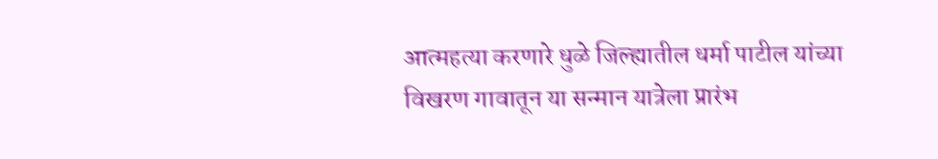आत्महत्या करणारे धुळे जिल्ह्यातील धर्मा पाटील यांच्या विखरण गावातून या सन्मान यात्रेला प्रारंभ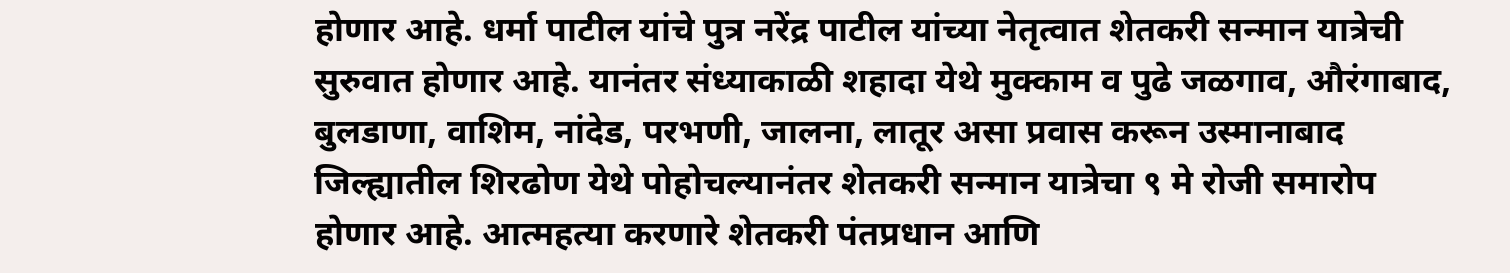होणार आहे. धर्मा पाटील यांचे पुत्र नरेंद्र पाटील यांच्या नेतृत्वात शेतकरी सन्मान यात्रेची सुरुवात होणार आहे. यानंतर संध्याकाळी शहादा येथे मुक्काम व पुढे जळगाव, औरंगाबाद, बुलडाणा, वाशिम, नांदेड, परभणी, जालना, लातूर असा प्रवास करून उस्मानाबाद जिल्ह्यातील शिरढोण येथे पोहोचल्यानंतर शेतकरी सन्मान यात्रेचा ९ मे रोजी समारोप होणार आहे. आत्महत्या करणारे शेतकरी पंतप्रधान आणि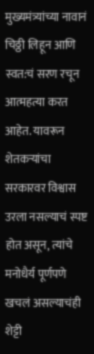मुख्यमंत्र्यांच्या नावानं चिठ्ठी लिहून आणि स्वत:चं सरण रचून आत्महत्या करत आहेत. यावरून शेतकऱ्यांचा सरकारवर विश्वास उरला नसल्याचं स्पष्ट होत असून, त्यांचे मनोधैर्य पूर्णपणे खचलं असल्याचंही शेट्टी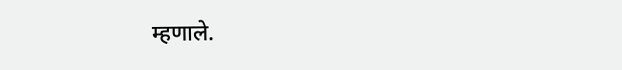म्हणाले.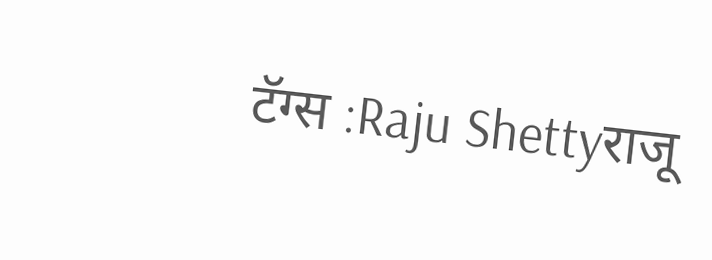टॅग्स :Raju Shettyराजू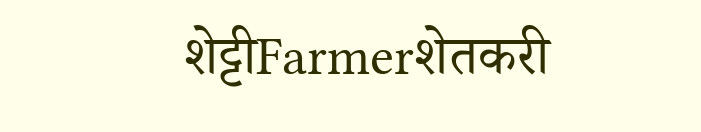शेट्टीFarmerशेतकरी